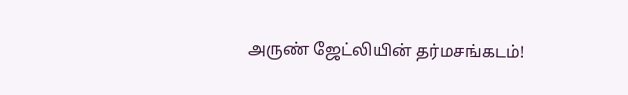அருண் ஜேட்லியின் தர்மசங்கடம்!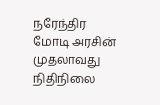நரேந்திர மோடி அரசின் முதலாவது நிதிநிலை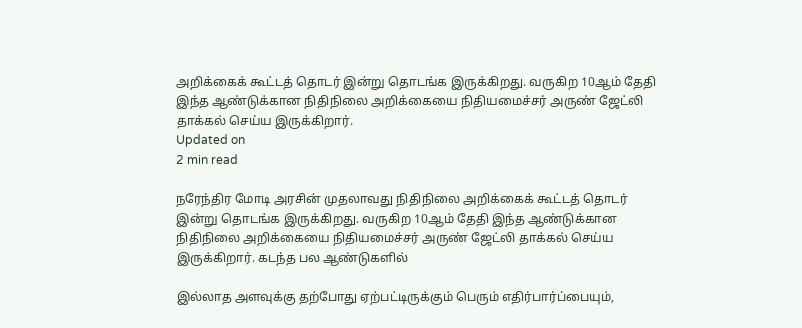அறிக்கைக் கூட்டத் தொடர் இன்று தொடங்க இருக்கிறது. வருகிற 10ஆம் தேதி இந்த ஆண்டுக்கான நிதிநிலை அறிக்கையை நிதியமைச்சர் அருண் ஜேட்லி தாக்கல் செய்ய இருக்கிறார்.
Updated on
2 min read

நரேந்திர மோடி அரசின் முதலாவது நிதிநிலை அறிக்கைக் கூட்டத் தொடர் இன்று தொடங்க இருக்கிறது. வருகிற 10ஆம் தேதி இந்த ஆண்டுக்கான நிதிநிலை அறிக்கையை நிதியமைச்சர் அருண் ஜேட்லி தாக்கல் செய்ய இருக்கிறார். கடந்த பல ஆண்டுகளில்

இல்லாத அளவுக்கு தற்போது ஏற்பட்டிருக்கும் பெரும் எதிர்பார்ப்பையும்,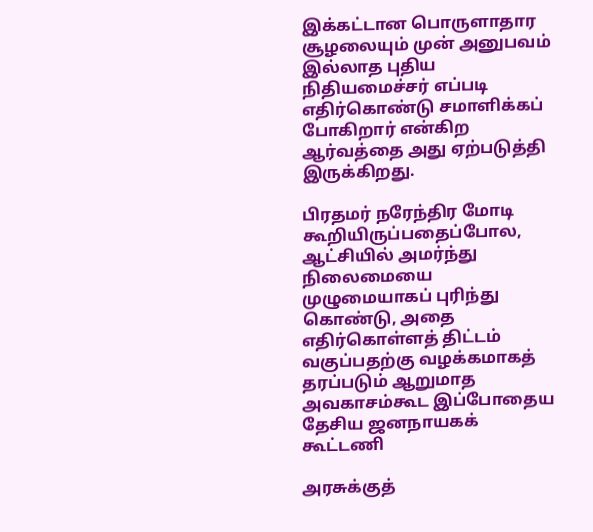இக்கட்டான பொருளாதார சூழலையும் முன் அனுபவம் இல்லாத புதிய நிதியமைச்சர் எப்படி எதிர்கொண்டு சமாளிக்கப் போகிறார் என்கிற ஆர்வத்தை அது ஏற்படுத்தி இருக்கிறது.

பிரதமர் நரேந்திர மோடி கூறியிருப்பதைப்போல, ஆட்சியில் அமர்ந்து நிலைமையை முழுமையாகப் புரிந்து கொண்டு, அதை எதிர்கொள்ளத் திட்டம் வகுப்பதற்கு வழக்கமாகத் தரப்படும் ஆறுமாத அவகாசம்கூட இப்போதைய தேசிய ஜனநாயகக் கூட்டணி

அரசுக்குத்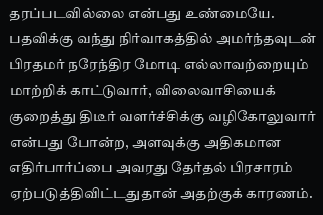தரப்படவில்லை என்பது உண்மையே. பதவிக்கு வந்து நிர்வாகத்தில் அமர்ந்தவுடன் பிரதமர் நரேந்திர மோடி எல்லாவற்றையும் மாற்றிக் காட்டுவார், விலைவாசியைக் குறைத்து திடீர் வளர்ச்சிக்கு வழிகோலுவார் என்பது போன்ற, அளவுக்கு அதிகமான எதிர்பார்ப்பை அவரது தேர்தல் பிரசாரம் ஏற்படுத்திவிட்டதுதான் அதற்குக் காரணம்.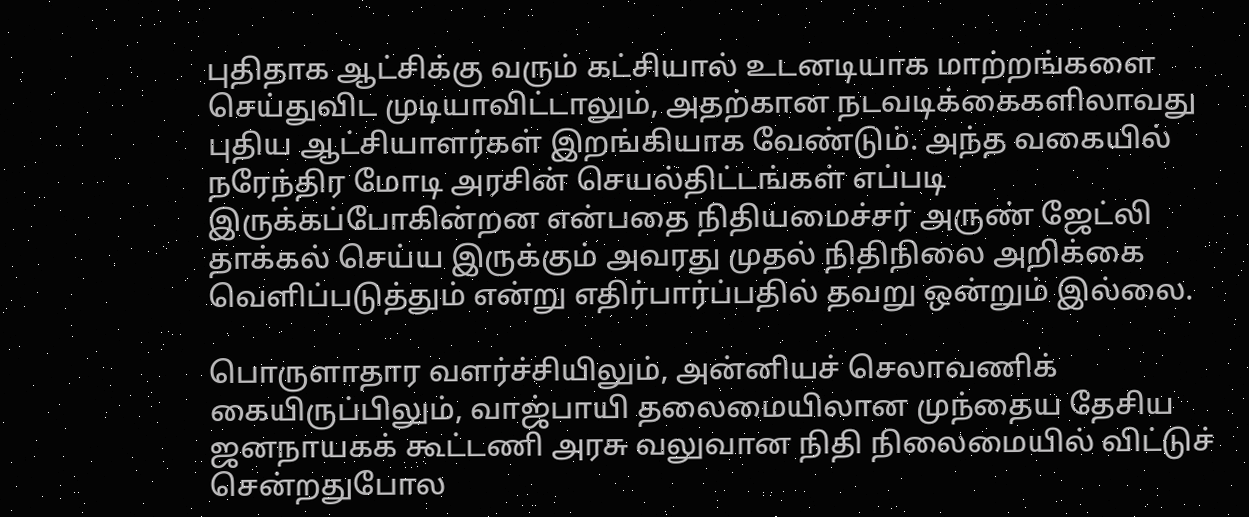புதிதாக ஆட்சிக்கு வரும் கட்சியால் உடனடியாக மாற்றங்களை செய்துவிட முடியாவிட்டாலும், அதற்கான நடவடிக்கைகளிலாவது புதிய ஆட்சியாளர்கள் இறங்கியாக வேண்டும். அந்த வகையில் நரேந்திர மோடி அரசின் செயல்திட்டங்கள் எப்படி இருக்கப்போகின்றன என்பதை நிதியமைச்சர் அருண் ஜேட்லி தாக்கல் செய்ய இருக்கும் அவரது முதல் நிதிநிலை அறிக்கை வெளிப்படுத்தும் என்று எதிர்பார்ப்பதில் தவறு ஒன்றும் இல்லை.

பொருளாதார வளர்ச்சியிலும், அன்னியச் செலாவணிக் கையிருப்பிலும், வாஜ்பாயி தலைமையிலான முந்தைய தேசிய ஜனநாயகக் கூட்டணி அரசு வலுவான நிதி நிலைமையில் விட்டுச் சென்றதுபோல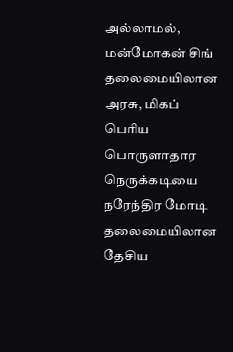அல்லாமல், மன்மோகன் சிங் தலைமையிலான அரசு, மிகப் பெரிய பொருளாதார நெருக்கடியை நரேந்திர மோடி தலைமையிலான தேசிய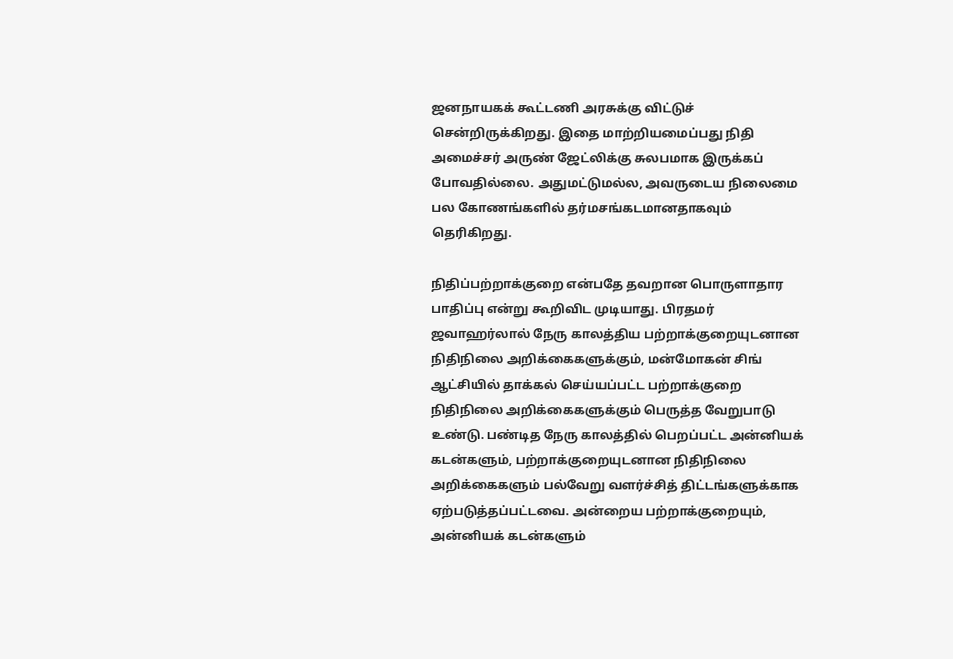ஜனநாயகக் கூட்டணி அரசுக்கு விட்டுச் சென்றிருக்கிறது. இதை மாற்றியமைப்பது நிதி அமைச்சர் அருண் ஜேட்லிக்கு சுலபமாக இருக்கப் போவதில்லை. அதுமட்டுமல்ல, அவருடைய நிலைமை பல கோணங்களில் தர்மசங்கடமானதாகவும் தெரிகிறது.

நிதிப்பற்றாக்குறை என்பதே தவறான பொருளாதார பாதிப்பு என்று கூறிவிட முடியாது. பிரதமர் ஜவாஹர்லால் நேரு காலத்திய பற்றாக்குறையுடனான நிதிநிலை அறிக்கைகளுக்கும், மன்மோகன் சிங் ஆட்சியில் தாக்கல் செய்யப்பட்ட பற்றாக்குறை நிதிநிலை அறிக்கைகளுக்கும் பெருத்த வேறுபாடு உண்டு. பண்டித நேரு காலத்தில் பெறப்பட்ட அன்னியக் கடன்களும், பற்றாக்குறையுடனான நிதிநிலை அறிக்கைகளும் பல்வேறு வளர்ச்சித் திட்டங்களுக்காக ஏற்படுத்தப்பட்டவை. அன்றைய பற்றாக்குறையும், அன்னியக் கடன்களும்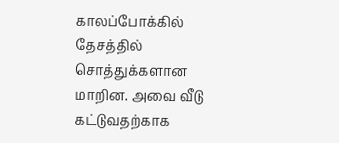காலப்போக்கில் தேசத்தில் சொத்துக்களான மாறின. அவை வீடு கட்டுவதற்காக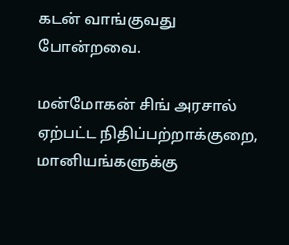கடன் வாங்குவது போன்றவை.

மன்மோகன் சிங் அரசால் ஏற்பட்ட நிதிப்பற்றாக்குறை, மானியங்களுக்கு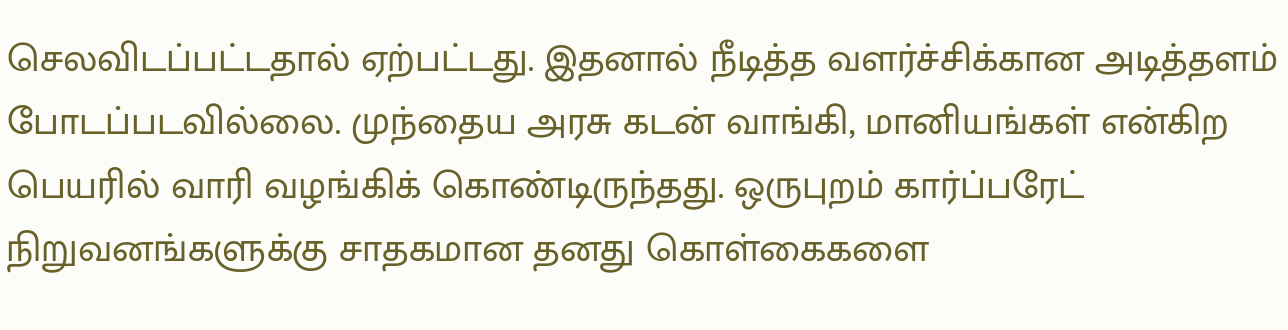செலவிடப்பட்டதால் ஏற்பட்டது. இதனால் நீடித்த வளர்ச்சிக்கான அடித்தளம் போடப்படவில்லை. முந்தைய அரசு கடன் வாங்கி, மானியங்கள் என்கிற பெயரில் வாரி வழங்கிக் கொண்டிருந்தது. ஒருபுறம் கார்ப்பரேட் நிறுவனங்களுக்கு சாதகமான தனது கொள்கைகளை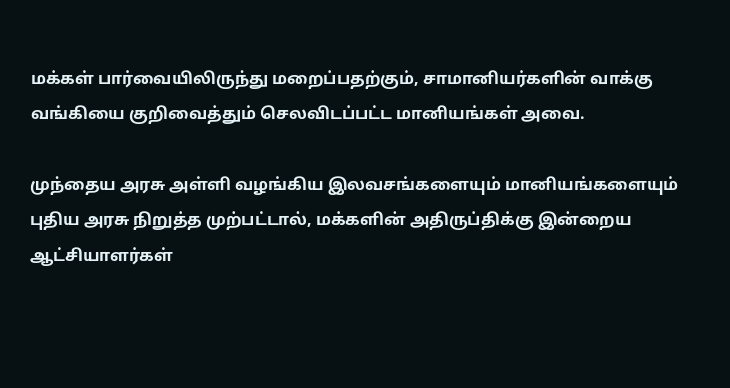மக்கள் பார்வையிலிருந்து மறைப்பதற்கும், சாமானியர்களின் வாக்கு வங்கியை குறிவைத்தும் செலவிடப்பட்ட மானியங்கள் அவை.

முந்தைய அரசு அள்ளி வழங்கிய இலவசங்களையும் மானியங்களையும் புதிய அரசு நிறுத்த முற்பட்டால், மக்களின் அதிருப்திக்கு இன்றைய ஆட்சியாளர்கள்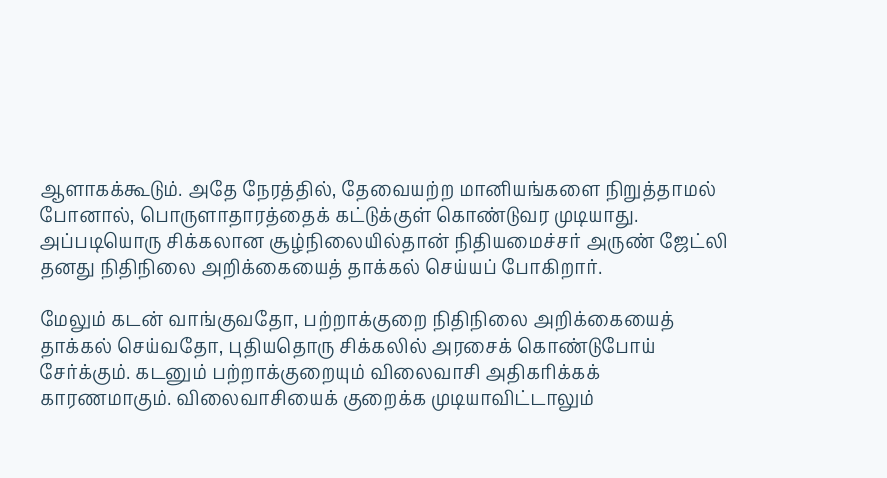ஆளாகக்கூடும். அதே நேரத்தில், தேவையற்ற மானியங்களை நிறுத்தாமல் போனால், பொருளாதாரத்தைக் கட்டுக்குள் கொண்டுவர முடியாது. அப்படியொரு சிக்கலான சூழ்நிலையில்தான் நிதியமைச்சர் அருண் ஜேட்லி தனது நிதிநிலை அறிக்கையைத் தாக்கல் செய்யப் போகிறார்.

மேலும் கடன் வாங்குவதோ, பற்றாக்குறை நிதிநிலை அறிக்கையைத் தாக்கல் செய்வதோ, புதியதொரு சிக்கலில் அரசைக் கொண்டுபோய் சேர்க்கும். கடனும் பற்றாக்குறையும் விலைவாசி அதிகரிக்கக் காரணமாகும். விலைவாசியைக் குறைக்க முடியாவிட்டாலும்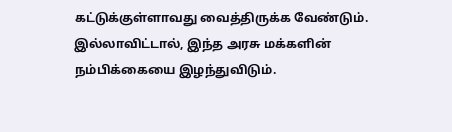கட்டுக்குள்ளாவது வைத்திருக்க வேண்டும். இல்லாவிட்டால், இந்த அரசு மக்களின் நம்பிக்கையை இழந்துவிடும்.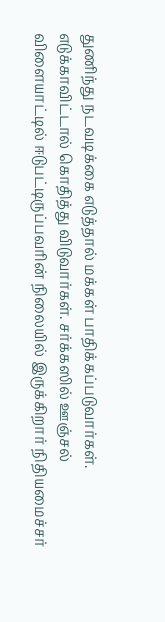துணிந்து நடவடிக்கை எடுத்தால் மக்கள் பாதிக்கப்படுவார்கள். எடுக்காவிட்டால் கொதித்து விடுவார்கள். சர்க்கஸில் ஊஞ்சல் விளையாட்டில் ஈடுபட்டிருப்பவரின் நிலையில் இருக்கிறார் நிதியமைச்சர்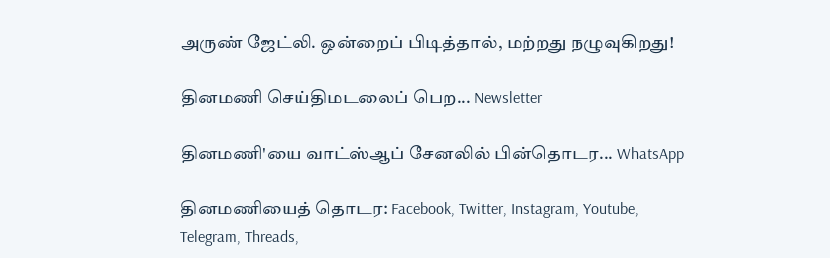அருண் ஜேட்லி. ஒன்றைப் பிடித்தால், மற்றது நழுவுகிறது!

தினமணி செய்திமடலைப் பெற... Newsletter

தினமணி'யை வாட்ஸ்ஆப் சேனலில் பின்தொடர... WhatsApp

தினமணியைத் தொடர: Facebook, Twitter, Instagram, Youtube, Telegram, Threads,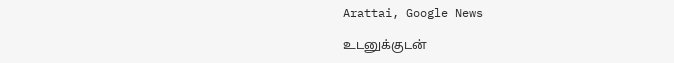Arattai, Google News

உடனுக்குடன்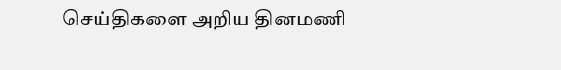செய்திகளை அறிய தினமணி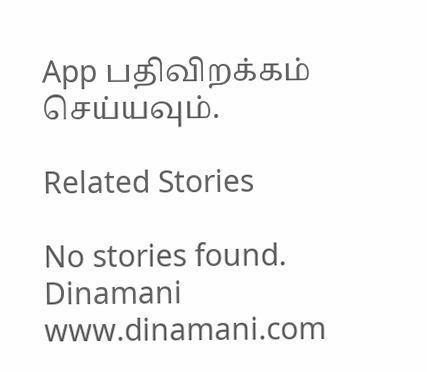App பதிவிறக்கம் செய்யவும்.

Related Stories

No stories found.
Dinamani
www.dinamani.com